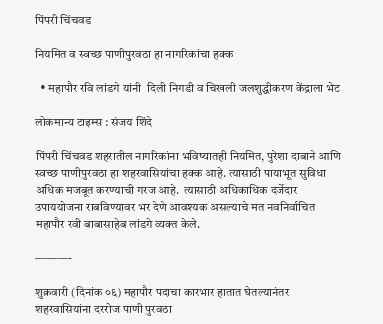पिंपरी चिंचवड

नियमित व स्वच्छ पाणीपुरवठा हा नागरिकांचा हक्क

  • महापौर रवि लांडगे यांनी  दिली निगडी व चिखली जलशुद्धीकरण केंद्राला भेट

लोकमान्य टाइम्स : संजय शिंदे

पिंपरी चिंचवड शहरातील नागरिकांना भविष्यातही नियमित, पुरेशा दाबाने आणि स्वच्छ पाणीपुरवठा हा शहरवासियांचा हक्क आहे. त्यासाठी पायाभूत सुविधा अधिक मजबूत करण्याची गरज आहे.  त्यासाठी अधिकाधिक दर्जेदार उपाययोजना राबविण्यावर भर देणे आवश्यक असल्याचे मत नवनिर्वाचित महापौर रवी बाबासाहेब लांडगे व्यक्त केले.

———-

शुक्रवारी (दिनांक ०६) महापौर पदाचा कारभार हातात घेतल्यानंतर शहरवासियांना दररोज पाणी पुरवठा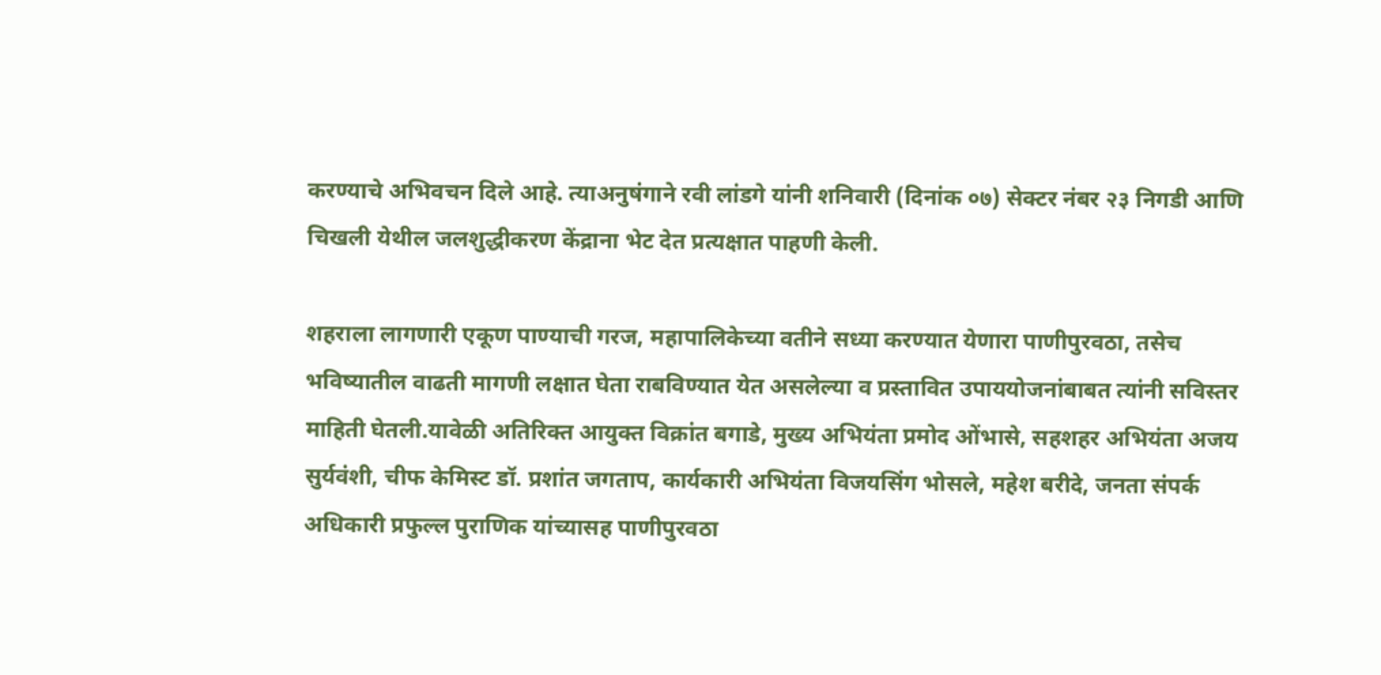करण्याचे अभिवचन दिले आहे. त्याअनुषंगाने रवी लांडगे यांनी शनिवारी (दिनांक ०७) सेक्टर नंबर २३ निगडी आणि चिखली येथील जलशुद्धीकरण केंद्राना भेट देत प्रत्यक्षात पाहणी केली.

शहराला लागणारी एकूण पाण्याची गरज, महापालिकेच्या वतीने सध्या करण्यात येणारा पाणीपुरवठा, तसेच भविष्यातील वाढती मागणी लक्षात घेता राबविण्यात येत असलेल्या व प्रस्तावित उपाययोजनांबाबत त्यांनी सविस्तर माहिती घेतली.यावेळी अतिरिक्त आयुक्त विक्रांत बगाडे, मुख्य अभियंता प्रमोद ओंभासे, सहशहर अभियंता अजय सुर्यवंशी, चीफ केमिस्ट डॉ. प्रशांत जगताप, कार्यकारी अभियंता विजयसिंग भोसले, महेश बरीदे, जनता संपर्क अधिकारी प्रफुल्ल पुराणिक यांच्यासह पाणीपुरवठा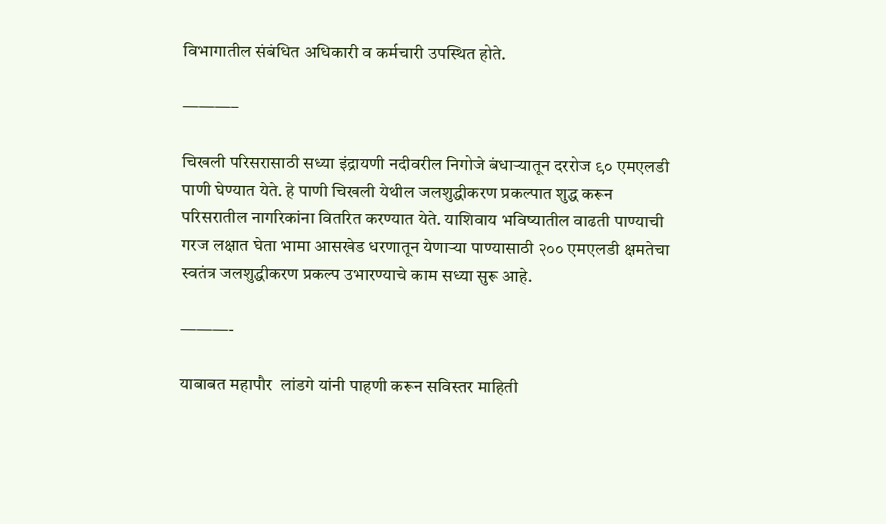विभागातील संबंधित अधिकारी व कर्मचारी उपस्थित होते.

———–

चिखली परिसरासाठी सध्या इंद्रायणी नदीवरील निगोजे बंधाऱ्यातून दररोज ९० एमएलडी पाणी घेण्यात येते. हे पाणी चिखली येथील जलशुद्धीकरण प्रकल्पात शुद्ध करून परिसरातील नागरिकांना वितरित करण्यात येते. याशिवाय भविष्यातील वाढती पाण्याची गरज लक्षात घेता भामा आसखेड धरणातून येणाऱ्या पाण्यासाठी २०० एमएलडी क्षमतेचा स्वतंत्र जलशुद्धीकरण प्रकल्प उभारण्याचे काम सध्या सुरू आहे.

———-

याबाबत महापौर  लांडगे यांनी पाहणी करून सविस्तर माहिती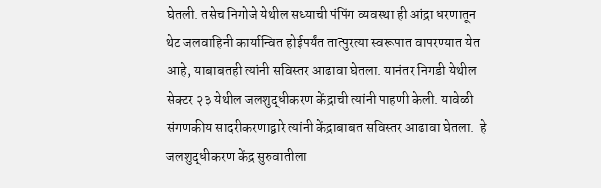घेतली. तसेच निगोजे येथील सध्याची पंपिंग व्यवस्था ही आंद्रा धरणातून थेट जलवाहिनी कार्यान्वित होईपर्यंत तात्पुरत्या स्वरूपात वापरण्यात येत आहे, याबाबतही त्यांनी सविस्तर आढावा घेतला. यानंतर निगडी येथील सेक्टर २३ येथील जलशुद्धीकरण केंद्राची त्यांनी पाहणी केली. यावेळी संगणकीय सादरीकरणाद्वारे त्यांनी केंद्राबाबत सविस्तर आढावा घेतला.  हे जलशुद्धीकरण केंद्र सुरुवातीला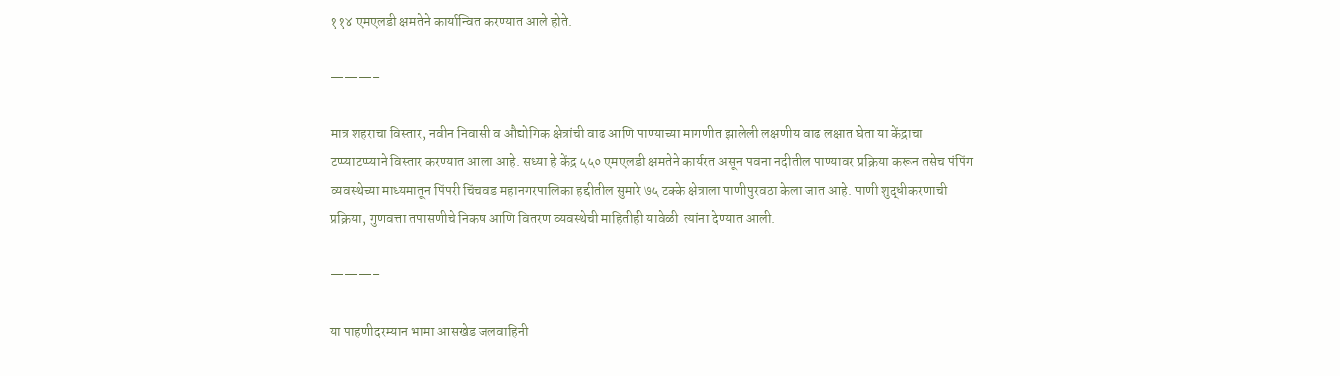११४ एमएलडी क्षमतेने कार्यान्वित करण्यात आले होते.

———–

मात्र शहराचा विस्तार, नवीन निवासी व औद्योगिक क्षेत्रांची वाढ आणि पाण्याच्या मागणीत झालेली लक्षणीय वाढ लक्षात घेता या केंद्राचा टप्प्याटप्प्याने विस्तार करण्यात आला आहे. सध्या हे केंद्र ५५० एमएलडी क्षमतेने कार्यरत असून पवना नदीतील पाण्यावर प्रक्रिया करून तसेच पंपिंग व्यवस्थेच्या माध्यमातून पिंपरी चिंचवड महानगरपालिका हद्दीतील सुमारे ७५ टक्के क्षेत्राला पाणीपुरवठा केला जात आहे. पाणी शुद्धीकरणाची प्रक्रिया, गुणवत्ता तपासणीचे निकष आणि वितरण व्यवस्थेची माहितीही यावेळी  त्यांना देण्यात आली.

———–

या पाहणीदरम्यान भामा आसखेड जलवाहिनी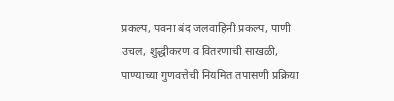प्रकल्प, पवना बंद जलवाहिनी प्रकल्प, पाणी उचल, शुद्धीकरण व वितरणाची साखळी, पाण्याच्या गुणवत्तेची नियमित तपासणी प्रक्रिया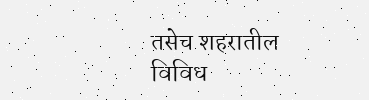तसेच शहरातील विविध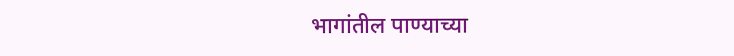भागांतील पाण्याच्या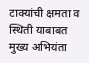टाक्यांची क्षमता व स्थिती याबाबत मुख्य अभियंता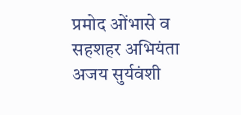प्रमोद ओंभासे व सहशहर अभियंता अजय सुर्यवंशी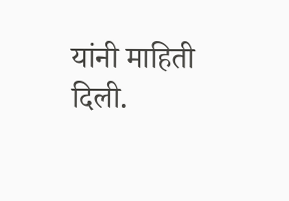यांनी माहिती दिली.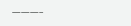———–